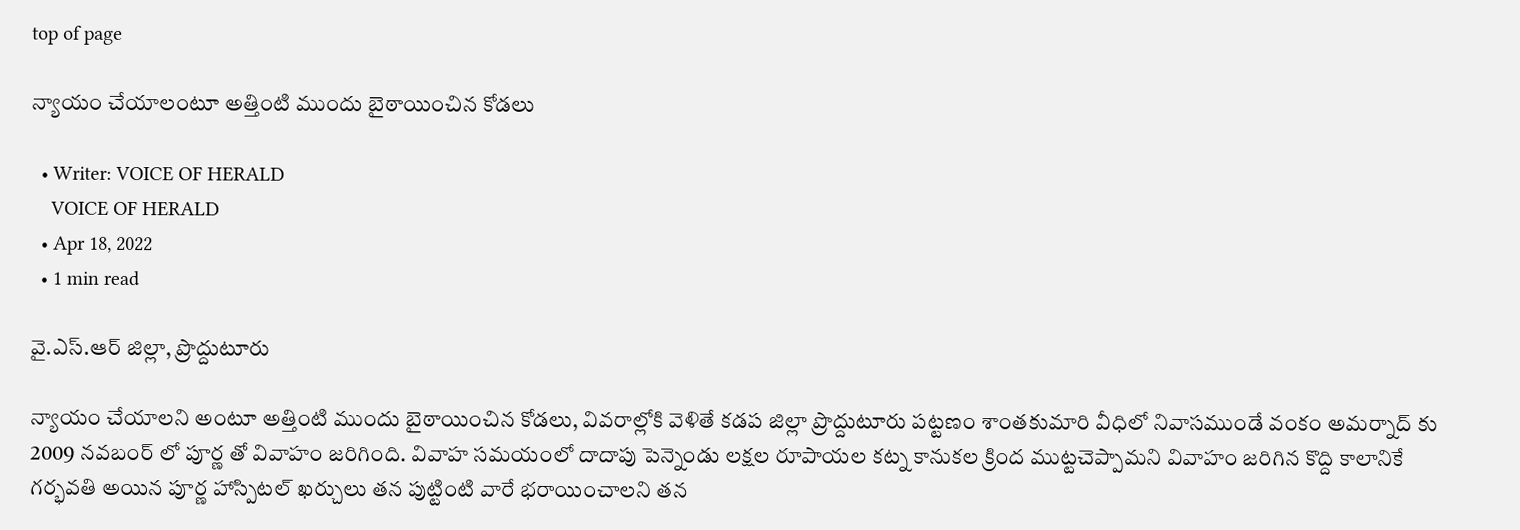top of page

న్యాయం చేయాలంటూ అత్తింటి ముందు బైఠాయించిన కోడలు

  • Writer: VOICE OF HERALD
    VOICE OF HERALD
  • Apr 18, 2022
  • 1 min read

వై.ఎస్.ఆర్ జిల్లా, ప్రొద్దుటూరు

న్యాయం చేయాలని అంటూ అత్తింటి ముందు బైఠాయించిన కోడలు, వివరాల్లోకి వెళితే కడప జిల్లా ప్రొద్దుటూరు పట్టణం శాంతకుమారి వీధిలో నివాసముండే వంకం అమర్నాద్ కు 2009 నవబంర్ లో పూర్ణ తో వివాహం జరిగింది. వివాహ సమయంలో దాదాపు పెన్నెండు లక్షల రూపాయల కట్న కానుకల క్రింద ముట్టచెప్పామని వివాహం జరిగిన కొద్ది కాలానికే గర్భవతి అయిన పూర్ణ హాస్పిటల్ ఖర్చులు తన పుట్టింటి వారే భరాయించాలని తన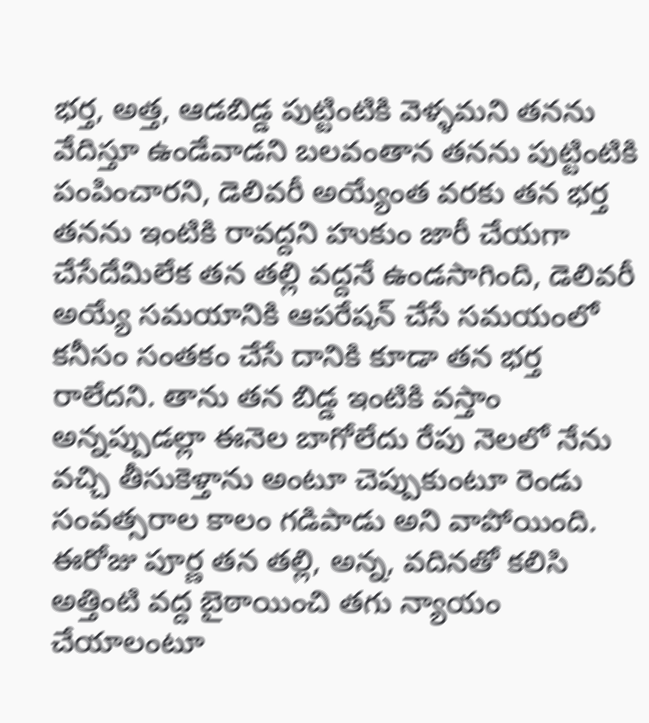భర్త, అత్త, ఆడబిడ్డ పుట్టింటికి వెళ్ళమని తనను వేదిస్తూ ఉండేవాడని బలవంతాన తనను పుట్టింటికి పంపించారని, డెలివరీ అయ్యేంత వరకు తన భర్త తనను ఇంటికి రావద్దని హుకుం జారీ చేయగా చేసేదేమిలేక తన తల్లి వద్దనే ఉండసాగింది, డెలివరీ అయ్యే సమయానికి ఆపరేషన్ చేసే సమయంలో కనీసం సంతకం చేసే దానికి కూడా తన భర్త రాలేదని. తాను తన బిడ్డ ఇంటికి వస్తాం అన్నప్పుడల్లా ఈనెల బాగోలేదు రేపు నెలలో నేను వచ్చి తీసుకెళ్తాను అంటూ చెప్పుకుంటూ రెండు సంవత్సరాల కాలం గడిపాడు అని వాపోయింది. ఈరోజు పూర్ణ తన తల్లి, అన్న, వదినతో కలిసి అత్తింటి వద్ద బైఠాయించి తగు న్యాయం చేయాలంటూ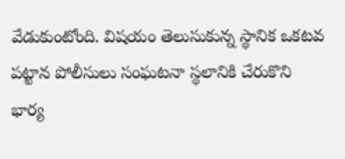వేడుకుంటోంది. విషయం తెలుసుకున్న స్థానిక ఒకటవ పట్టాన పోలీసులు సంఘటనా స్థలానికి చేరుకొని భార్య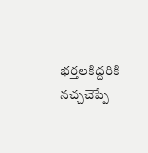భర్తలకిద్దరికి నచ్చచెప్పే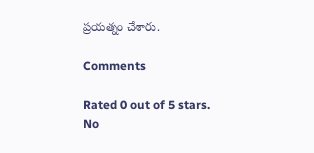ప్రయత్నం చేశారు.

Comments

Rated 0 out of 5 stars.
No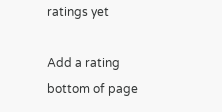ratings yet

Add a rating
bottom of page